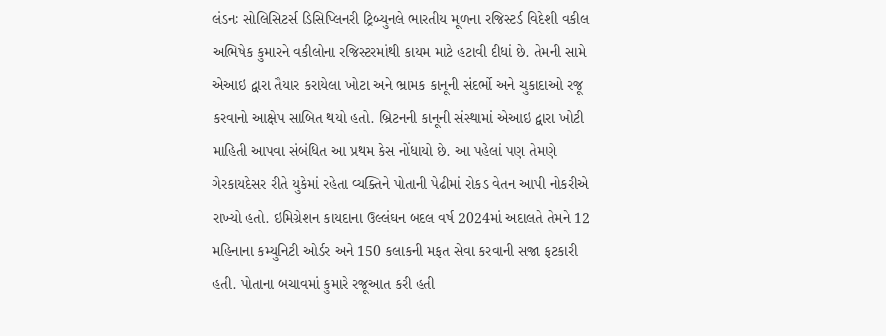લંડનઃ સોલિસિટર્સ ડિસિપ્લિનરી ટ્રિબ્યુનલે ભારતીય મૂળના રજિસ્ટર્ડ વિદેશી વકીલ અભિષેક કુમારને વકીલોના રજિસ્ટરમાંથી કાયમ માટે હટાવી દીધાં છે. તેમની સામે એઆઇ દ્વારા તૈયાર કરાયેલા ખોટા અને ભ્રામક કાનૂની સંદર્ભો અને ચુકાદાઓ રજૂ કરવાનો આક્ષેપ સાબિત થયો હતો. બ્રિટનની કાનૂની સંસ્થામાં એઆઇ દ્વારા ખોટી માહિતી આપવા સંબંધિત આ પ્રથમ કેસ નોંધાયો છે. આ પહેલાં પણ તેમણે ગેરકાયદેસર રીતે યુકેમાં રહેતા વ્યક્તિને પોતાની પેઢીમાં રોકડ વેતન આપી નોકરીએ રાખ્યો હતો. ઇમિગ્રેશન કાયદાના ઉલ્લંઘન બદલ વર્ષ 2024માં અદાલતે તેમને 12 મહિનાના કમ્યુનિટી ઓર્ડર અને 150 કલાકની મફત સેવા કરવાની સજા ફટકારી હતી. પોતાના બચાવમાં કુમારે રજૂઆત કરી હતી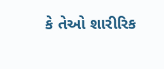કે તેઓ શારીરિક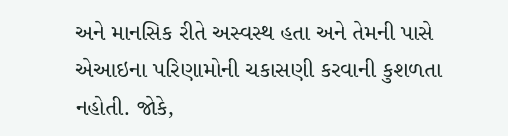અને માનસિક રીતે અસ્વસ્થ હતા અને તેમની પાસે એઆઇના પરિણામોની ચકાસણી કરવાની કુશળતા નહોતી. જોકે,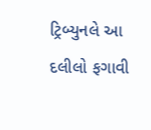ટ્રિબ્યુનલે આ દલીલો ફગાવી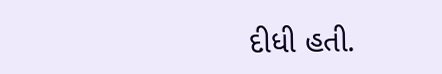દીધી હતી.